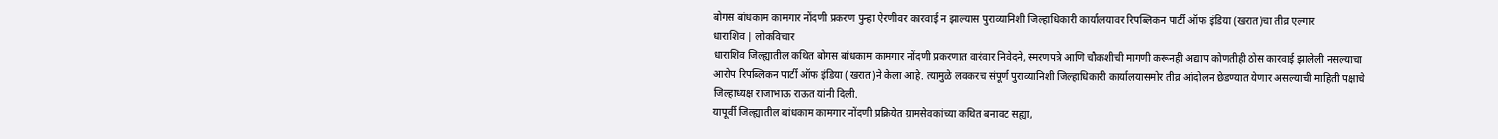बोगस बांधकाम कामगार नोंदणी प्रकरण पुन्हा ऐरणीवर कारवाई न झाल्यास पुराव्यानिशी जिल्हाधिकारी कार्यालयावर रिपब्लिकन पार्टी ऑफ इंडिया (खरात)चा तीव्र एल्गार
धाराशिव | लोकविचार
धाराशिव जिल्ह्यातील कथित बोगस बांधकाम कामगार नोंदणी प्रकरणात वारंवार निवेदने, स्मरणपत्रे आणि चौकशीची मागणी करूनही अद्याप कोणतीही ठोस कारवाई झालेली नसल्याचा आरोप रिपब्लिकन पार्टी ऑफ इंडिया (खरात)ने केला आहे. त्यामुळे लवकरच संपूर्ण पुराव्यानिशी जिल्हाधिकारी कार्यालयासमोर तीव्र आंदोलन छेडण्यात येणार असल्याची माहिती पक्षाचे जिल्हाध्यक्ष राजाभाऊ राऊत यांनी दिली.
यापूर्वी जिल्ह्यातील बांधकाम कामगार नोंदणी प्रक्रियेत ग्रामसेवकांच्या कथित बनावट सह्या,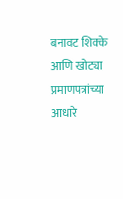बनावट शिक्के आणि खोट्या प्रमाणपत्रांच्या आधारे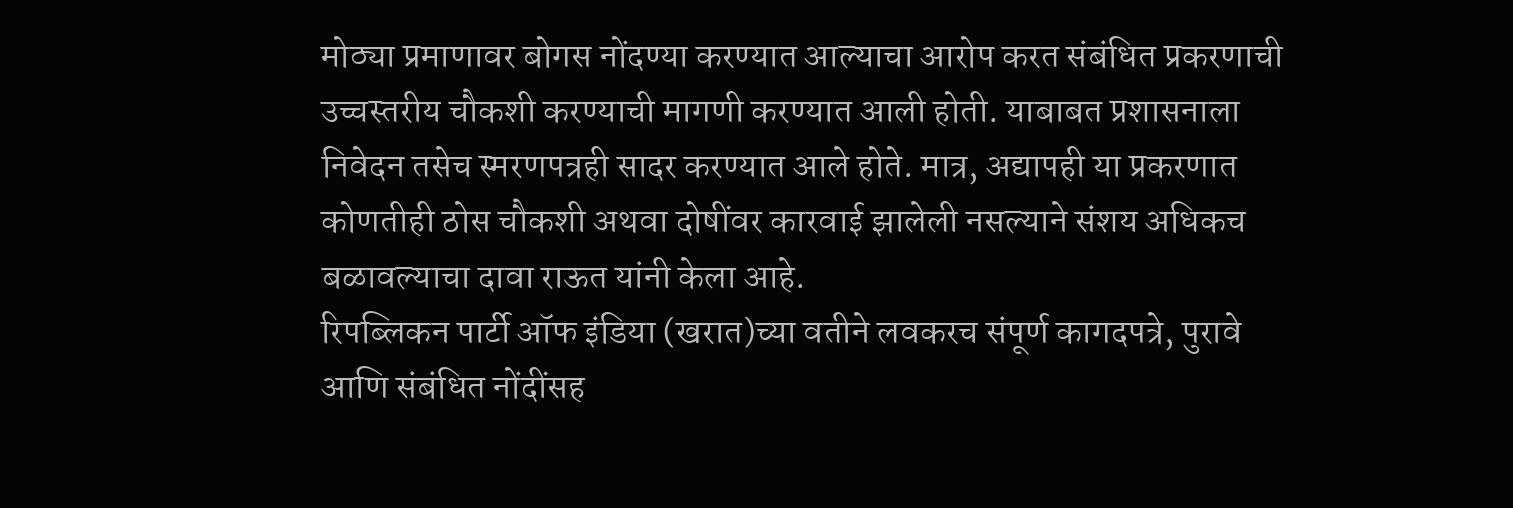मोठ्या प्रमाणावर बोगस नोंदण्या करण्यात आल्याचा आरोप करत संबंधित प्रकरणाची उच्चस्तरीय चौकशी करण्याची मागणी करण्यात आली होती. याबाबत प्रशासनाला निवेदन तसेच स्मरणपत्रही सादर करण्यात आले होते. मात्र, अद्यापही या प्रकरणात कोणतीही ठोस चौकशी अथवा दोषींवर कारवाई झालेली नसल्याने संशय अधिकच बळावल्याचा दावा राऊत यांनी केला आहे.
रिपब्लिकन पार्टी ऑफ इंडिया (खरात)च्या वतीने लवकरच संपूर्ण कागदपत्रे, पुरावे आणि संबंधित नोंदींसह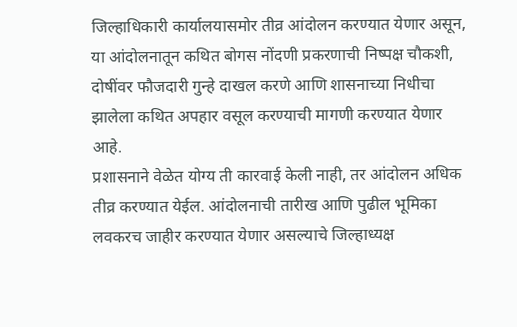जिल्हाधिकारी कार्यालयासमोर तीव्र आंदोलन करण्यात येणार असून, या आंदोलनातून कथित बोगस नोंदणी प्रकरणाची निष्पक्ष चौकशी, दोषींवर फौजदारी गुन्हे दाखल करणे आणि शासनाच्या निधीचा झालेला कथित अपहार वसूल करण्याची मागणी करण्यात येणार आहे.
प्रशासनाने वेळेत योग्य ती कारवाई केली नाही, तर आंदोलन अधिक तीव्र करण्यात येईल. आंदोलनाची तारीख आणि पुढील भूमिका लवकरच जाहीर करण्यात येणार असल्याचे जिल्हाध्यक्ष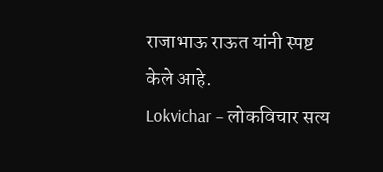राजाभाऊ राऊत यांनी स्पष्ट केले आहे.
Lokvichar – लोकविचार सत्य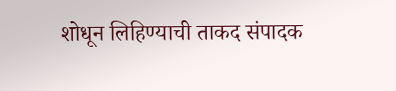शोधून लिहिण्याची ताकद संपादक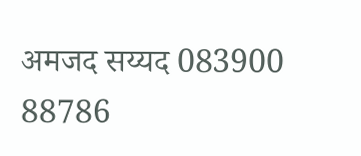अमजद सय्यद 083900 88786